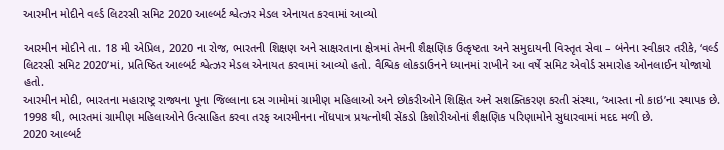આરમીન મોદીને વર્લ્ડ લિટરસી સમિટ 2020 આલ્બર્ટ શ્વેત્ઝર મેડલ એનાયત કરવામાં આવ્યો

આરમીન મોદીને તા. 18 મી એપ્રિલ, 2020 ના રોજ, ભારતની શિક્ષણ અને સાક્ષરતાના ક્ષેત્રમાં તેમની શૈક્ષણિક ઉત્કૃષ્ટતા અને સમુદાયની વિસ્તૃત સેવા – બંનેના સ્વીકાર તરીકે, ‘વર્લ્ડ લિટરસી સમિટ 2020’માં, પ્રતિષ્ઠિત આલ્બર્ટ શ્વેત્ઝર મેડલ એનાયત કરવામાં આવ્યો હતો. વૈશ્વિક લોકડાઉનને ધ્યાનમાં રાખીને આ વર્ષે સમિટ એવોર્ડ સમારોહ ઓનલાઈન યોજાયો હતો.
આરમીન મોદી, ભારતના મહારાષ્ટ્ર રાજ્યના પૂના જિલ્લાના દસ ગામોમાં ગ્રામીણ મહિલાઓ અને છોકરીઓને શિક્ષિત અને સશક્તિકરણ કરતી સંસ્થા, ‘આસ્તા નો કાઇ’ના સ્થાપક છે. 1998 થી, ભારતમાં ગ્રામીણ મહિલાઓને ઉત્સાહિત કરવા તરફ આરમીનના નોંધપાત્ર પ્રયત્નોથી સેંકડો કિશોરીઓનાં શૈક્ષણિક પરિણામોને સુધારવામાં મદદ મળી છે.
2020 આલ્બર્ટ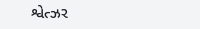શ્વેત્ઝર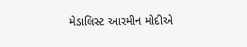મેડાલિસ્ટ આરમીન મોદીએ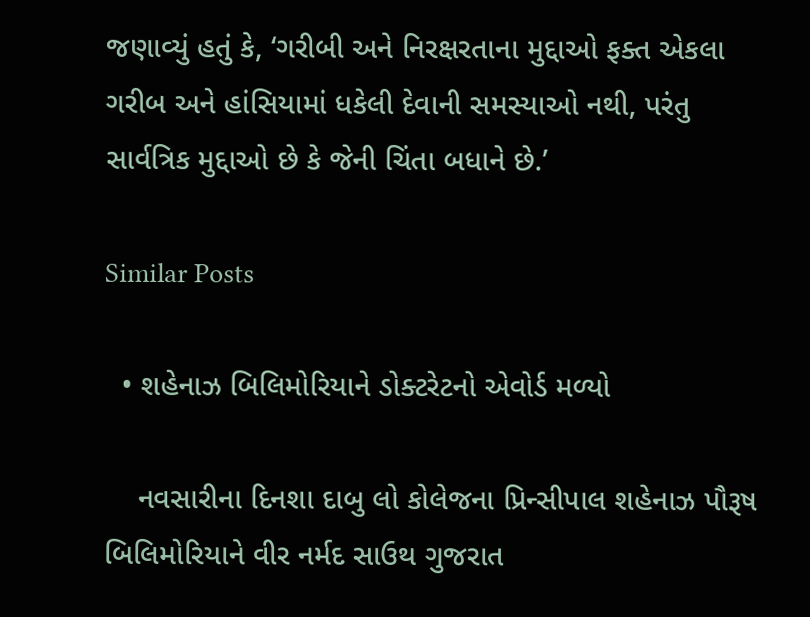જણાવ્યું હતું કે, ‘ગરીબી અને નિરક્ષરતાના મુદ્દાઓ ફક્ત એકલા ગરીબ અને હાંસિયામાં ધકેલી દેવાની સમસ્યાઓ નથી, પરંતુ સાર્વત્રિક મુદ્દાઓ છે કે જેની ચિંતા બધાને છે.’

Similar Posts

  • શહેનાઝ બિલિમોરિયાને ડોક્ટરેટનો એવોર્ડ મળ્યો

    નવસારીના દિનશા દાબુ લો કોલેજના પ્રિન્સીપાલ શહેનાઝ પૌરૂષ બિલિમોરિયાને વીર નર્મદ સાઉથ ગુજરાત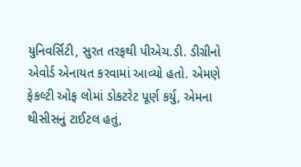યુનિવર્સિટી, સુરત તરફથી પીએચ.ડી. ડીગ્રીનો એવોર્ડ એનાયત કરવામાં આવ્યો હતો. એમણે ફેકલ્ટી ઓફ લોમાં ડોકટરેટ પૂર્ણ કર્યુ, એમના થીસીસનું ટાઈટલ હતું,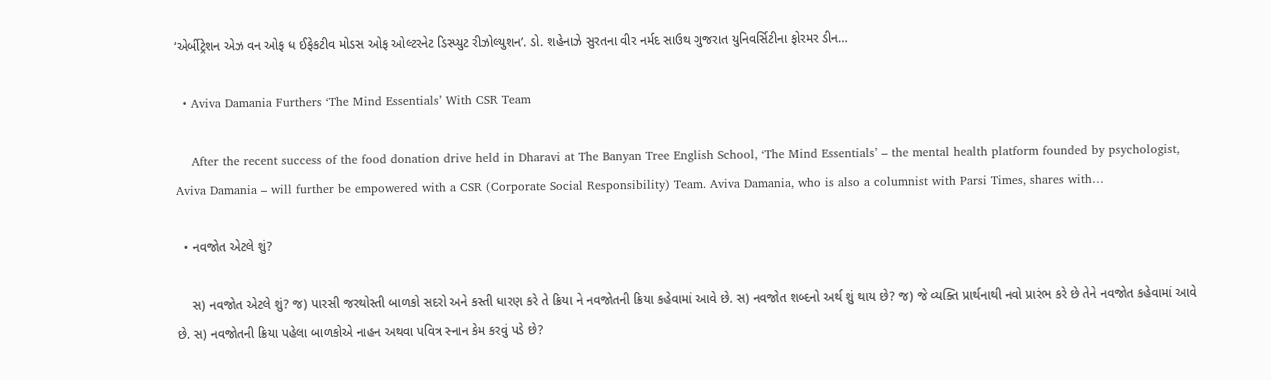‘એર્બીટ્રેશન એઝ વન ઓફ ધ ઈફેકટીવ મોડસ ઓફ ઓલ્ટરનેટ ડિસ્પ્યુટ રીઝોલ્યુશન’. ડો. શહેનાઝે સુરતના વીર નર્મદ સાઉથ ગુજરાત યુનિવર્સિટીના ફોરમર ડીન…

  • Aviva Damania Furthers ‘The Mind Essentials’ With CSR Team

    After the recent success of the food donation drive held in Dharavi at The Banyan Tree English School, ‘The Mind Essentials’ – the mental health platform founded by psychologist, Aviva Damania – will further be empowered with a CSR (Corporate Social Responsibility) Team. Aviva Damania, who is also a columnist with Parsi Times, shares with…

  • નવજોત એટલે શું?

    સ) નવજોત એટલે શું? જ) પારસી જરથોસ્તી બાળકો સદરો અને કસ્તી ધારણ કરે તે ક્રિયા ને નવજોતની ક્રિયા કહેવામાં આવે છે. સ) નવજોત શબ્દનો અર્થ શું થાય છે? જ) જે વ્યક્તિ પ્રાર્થનાથી નવો પ્રારંભ કરે છે તેને નવજોત કહેવામાં આવે છે. સ) નવજોતની ક્રિયા પહેલા બાળકોએ નાહન અથવા પવિત્ર સ્નાન કેમ કરવું પડે છે?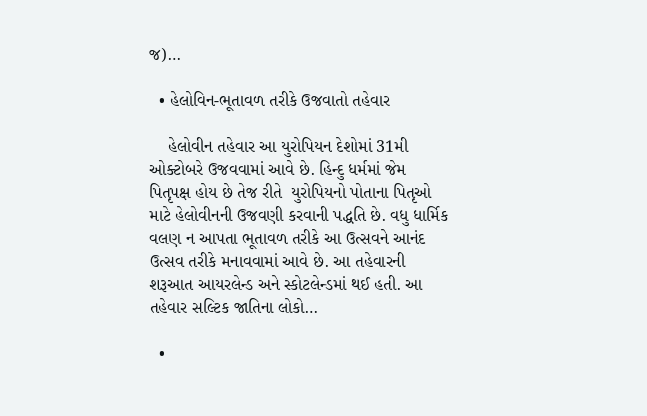જ)…

  • હેલોવિન-ભૂતાવળ તરીકે ઉજવાતો તહેવાર

    હેલોવીન તહેવાર આ યુરોપિયન દેશોમાં 31મી ઓક્ટોબરે ઉજવવામાં આવે છે. હિન્દુ ધર્મમાં જેમ પિતૃપક્ષ હોય છે તેજ રીતે  યુરોપિયનો પોતાના પિતૃઓ માટે હેલોવીનની ઉજવણી કરવાની પદ્ધતિ છે. વધુ ધાર્મિક વલણ ન આપતા ભૂતાવળ તરીકે આ ઉત્સવને આનંદ ઉત્સવ તરીકે મનાવવામાં આવે છે. આ તહેવારની શરૂઆત આયરલેન્ડ અને સ્કોટલેન્ડમાં થઈ હતી. આ તહેવાર સલ્ટિક જાતિના લોકો…

  •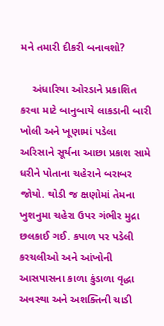મને તમારી દીકરી બનાવશો?

    અંધારિયા ઓરડાને પ્રકાશિત કરવા માટે બાનુબાયે લાકડાની બારી ખોલી અને ખૂણામાં પડેલા અરિસાને સૂર્યના આછા પ્રકાશ સામે ધરીને પોતાના ચહેરાને બરાબર જોયો. થોડી જ ક્ષણોમાં તેમના ખુશનુમા ચહેરા ઉપર ગંભીર મુદ્રા છલકાઈ ગઈ. કપાળ પર પડેલી કરચલીઓ અને આંખોની આસપાસના કાળા કુંડાળા વૃદ્ધા અવસ્થા અને અશક્તિની ચાડી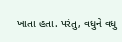ખાતા હતા. પરંતુ, વધુને વધુ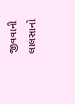જીવવાની લાલસાનો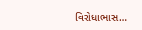વિરોધાભાસ…